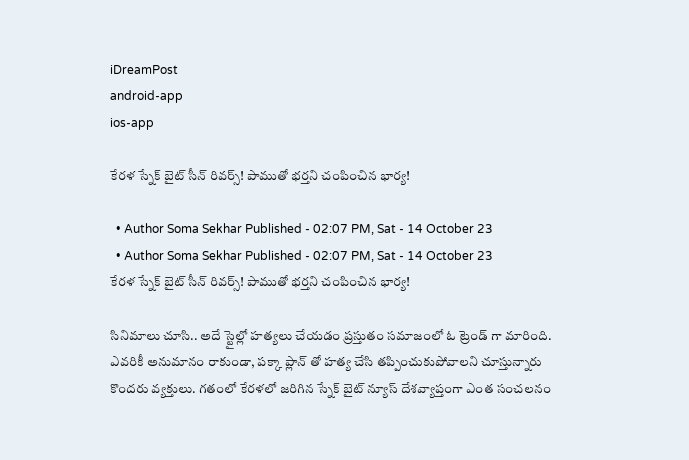iDreamPost
android-app
ios-app

కేరళ స్నేక్ బైట్ సీన్ రివర్స్! పాముతో భర్తని చంపించిన భార్య!

  • Author Soma Sekhar Published - 02:07 PM, Sat - 14 October 23
  • Author Soma Sekhar Published - 02:07 PM, Sat - 14 October 23
కేరళ స్నేక్ బైట్ సీన్ రివర్స్! పాముతో భర్తని చంపించిన భార్య!

సినిమాలు చూసి.. అదే స్టైల్లో హత్యలు చేయడం ప్రస్తుతం సమాజంలో ఓ ట్రెండ్ గా మారింది. ఎవరికీ అనుమానం రాకుండా, పక్కా ప్లాన్ తో హత్య చేసి తప్పించుకుపోవాలని చూస్తున్నారు కొందరు వ్యక్తులు. గతంలో కేరళలో జరిగిన స్నేక్ బైట్ న్యూస్ దేశవ్యాప్తంగా ఎంత సంచలనం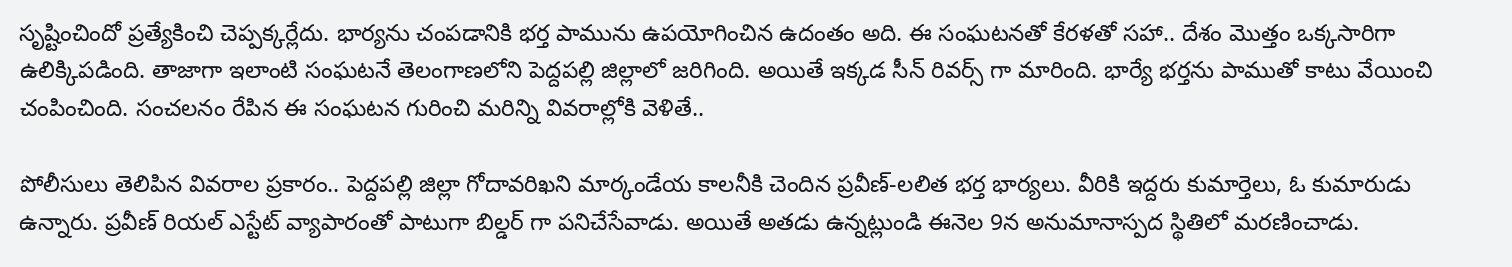సృష్టించిందో ప్రత్యేకించి చెప్పక్కర్లేదు. భార్యను చంపడానికి భర్త పామును ఉపయోగించిన ఉదంతం అది. ఈ సంఘటనతో కేరళతో సహా.. దేశం మెుత్తం ఒక్కసారిగా ఉలిక్కిపడింది. తాజాగా ఇలాంటి సంఘటనే తెలంగాణలోని పెద్దపల్లి జిల్లాలో జరిగింది. అయితే ఇక్కడ సీన్ రివర్స్ గా మారింది. భార్యే భర్తను పాముతో కాటు వేయించి చంపించింది. సంచలనం రేపిన ఈ సంఘటన గురించి మరిన్ని వివరాల్లోకి వెళితే..

పోలీసులు తెలిపిన వివరాల ప్రకారం.. పెద్దపల్లి జిల్లా గోదావరిఖని మార్కండేయ కాలనీకి చెందిన ప్రవీణ్-లలిత భర్త భార్యలు. వీరికి ఇద్దరు కుమార్తెలు, ఓ కుమారుడు ఉన్నారు. ప్రవీణ్ రియల్ ఎస్టేట్ వ్యాపారంతో పాటుగా బిల్డర్ గా పనిచేసేవాడు. అయితే అతడు ఉన్నట్లుండి ఈనెల 9న అనుమానాస్పద స్థితిలో మరణించాడు.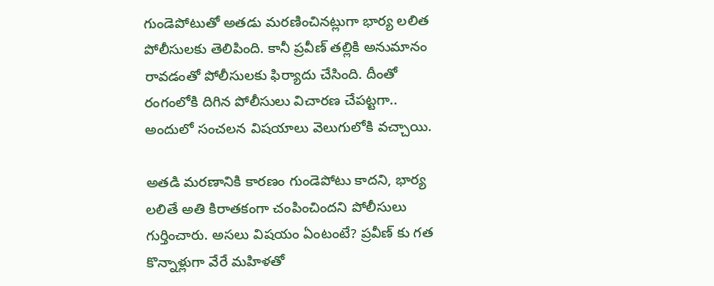గుండెపోటుతో అతడు మరణించినట్లుగా భార్య లలిత పోలీసులకు తెలిపింది. కానీ ప్రవీణ్ తల్లికి అనుమానం రావడంతో పోలీసులకు ఫిర్యాదు చేసింది. దీంతో రంగంలోకి దిగిన పోలీసులు విచారణ చేపట్టగా.. అందులో సంచలన విషయాలు వెలుగులోకి వచ్చాయి.

అతడి మరణానికి కారణం గుండెపోటు కాదని, భార్య లలితే అతి కిరాతకంగా చంపించిందని పోలీసులు గుర్తించారు. అసలు విషయం ఏంటంటే? ప్రవీణ్ కు గత కొన్నాళ్లుగా వేరే మహిళతో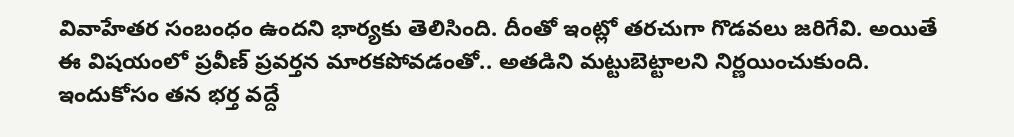వివాహేతర సంబంధం ఉందని భార్యకు తెలిసింది. దీంతో ఇంట్లో తరచుగా గొడవలు జరిగేవి. అయితే ఈ విషయంలో ప్రవీణ్ ప్రవర్తన మారకపోవడంతో.. అతడిని మట్టుబెట్టాలని నిర్ణయించుకుంది. ఇందుకోసం తన భర్త వద్దే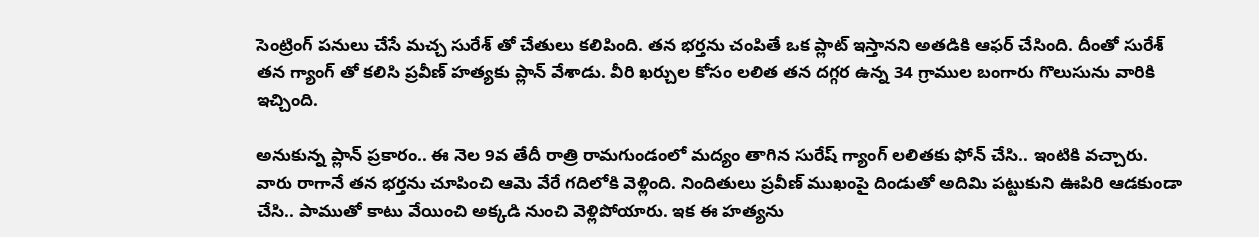సెంట్రింగ్ పనులు చేసే మచ్చ సురేశ్ తో చేతులు కలిపింది. తన భర్తను చంపితే ఒక ప్లాట్ ఇస్తానని అతడికి ఆఫర్ చేసింది. దీంతో సురేశ్ తన గ్యాంగ్ తో కలిసి ప్రవీణ్ హత్యకు ప్లాన్ వేశాడు. వీరి ఖర్చుల కోసం లలిత తన దగ్గర ఉన్న 34 గ్రాముల బంగారు గొలుసును వారికి ఇచ్చింది.

అనుకున్న ప్లాన్ ప్రకారం.. ఈ నెల 9వ తేదీ రాత్రి రామగుండంలో మద్యం తాగిన సురేష్ గ్యాంగ్ లలితకు ఫోన్ చేసి.. ఇంటికి వచ్చారు. వారు రాగానే తన భర్తను చూపించి ఆమె వేరే గదిలోకి వెళ్లింది. నిందితులు ప్రవీణ్ ముఖంపై దిండుతో అదిమి పట్టుకుని ఊపిరి ఆడకుండా చేసి.. పాముతో కాటు వేయించి అక్కడి నుంచి వెళ్లిపోయారు. ఇక ఈ హత్యను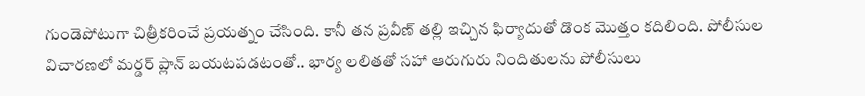గుండెపోటుగా చిత్రీకరించే ప్రయత్నం చేసింది. కానీ తన ప్రవీణ్ తల్లి ఇచ్చిన ఫిర్యాదుతో డొంక మెుత్తం కదిలింది. పోలీసుల విచారణలో మర్డర్ ప్లాన్ బయటపడటంతో.. భార్య లలితతో సహా ఆరుగురు నిందితులను పోలీసులు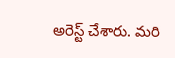అరెస్ట్ చేశారు. మరి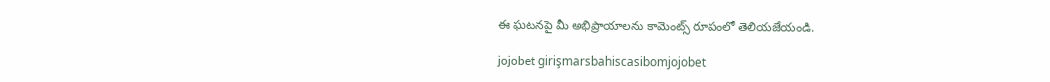ఈ ఘటనపై మీ అభిప్రాయాలను కామెంట్స్ రూపంలో తెలియజేయండి.

jojobet girişmarsbahiscasibomjojobet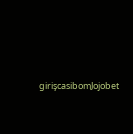girişcasibomJojobet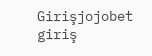Girişjojobet giriş